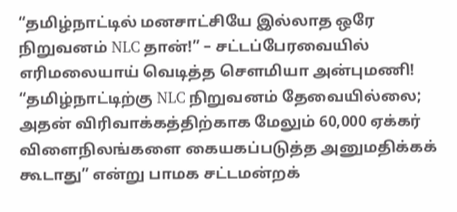“தமிழ்நாட்டில் மனசாட்சியே இல்லாத ஒரே நிறுவனம் NLC தான்!” – சட்டப்பேரவையில் எரிமலையாய் வெடித்த சௌமியா அன்புமணி!
“தமிழ்நாட்டிற்கு NLC நிறுவனம் தேவையில்லை; அதன் விரிவாக்கத்திற்காக மேலும் 60,000 ஏக்கர் விளைநிலங்களை கையகப்படுத்த அனுமதிக்கக் கூடாது” என்று பாமக சட்டமன்றக்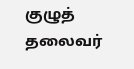குழுத் தலைவர்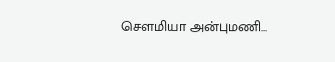சௌமியா அன்புமணி…